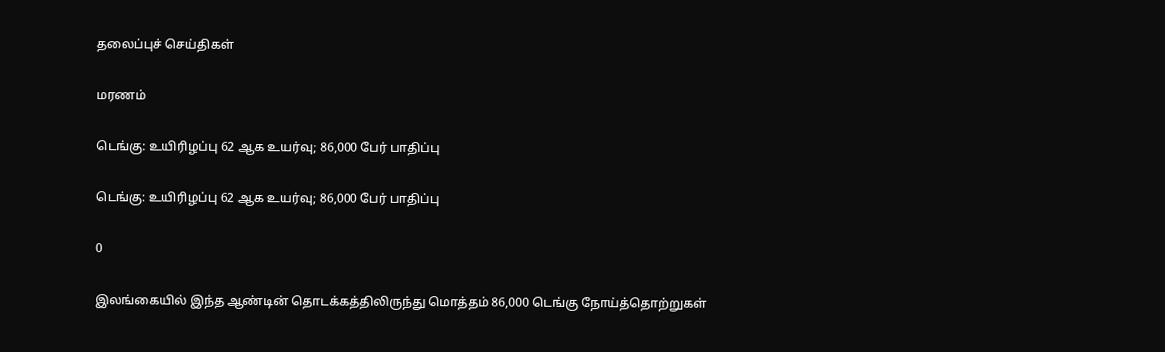தலைப்புச் செய்திகள்

மரணம்

டெங்கு: உயிரிழப்பு 62 ஆக உயர்வு; 86,000 பேர் பாதிப்பு

டெங்கு: உயிரிழப்பு 62 ஆக உயர்வு; 86,000 பேர் பாதிப்பு

0

இலங்கையில் இந்த ஆண்டின் தொடக்கத்திலிருந்து மொத்தம் 86,000 டெங்கு நோய்த்தொற்றுகள்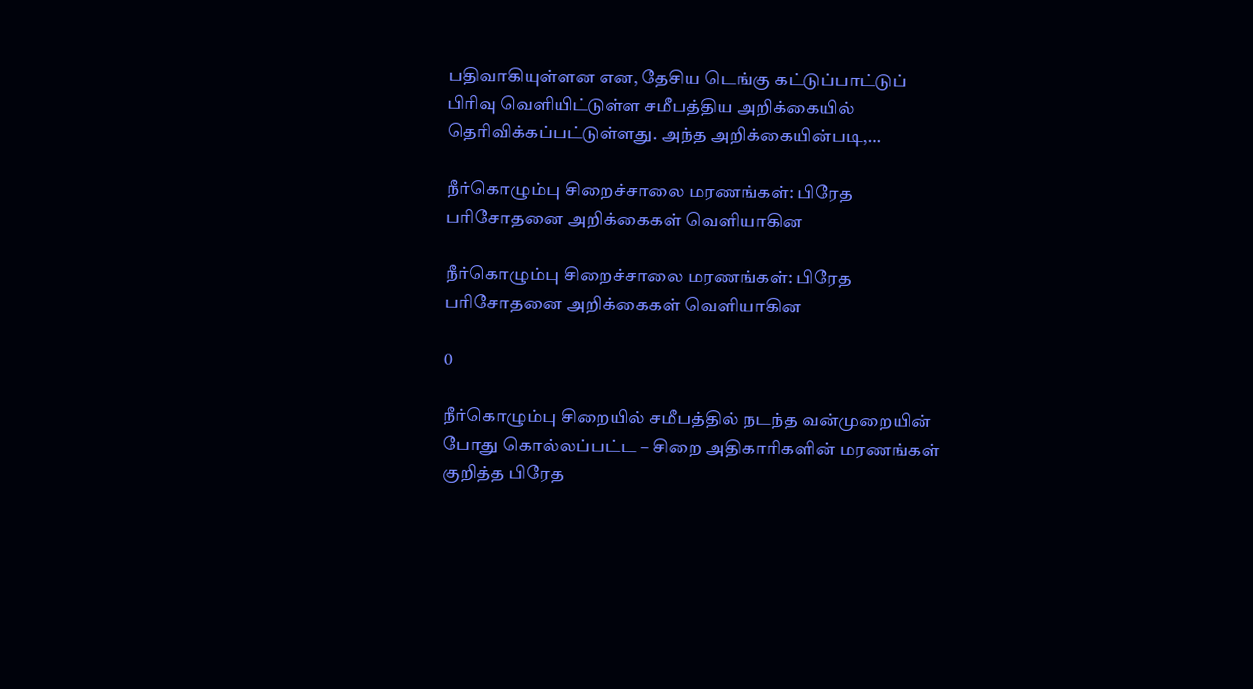பதிவாகியுள்ளன என, தேசிய டெங்கு கட்டுப்பாட்டுப் பிரிவு வெளியிட்டுள்ள சமீபத்திய அறிக்கையில் தெரிவிக்கப்பட்டுள்ளது. அந்த அறிக்கையின்படி,…

நீர்கொழும்பு சிறைச்சாலை மரணங்கள்: பிரேத பரிசோதனை அறிக்கைகள் வெளியாகின

நீர்கொழும்பு சிறைச்சாலை மரணங்கள்: பிரேத பரிசோதனை அறிக்கைகள் வெளியாகின

0

நீர்கொழும்பு சிறையில் சமீபத்தில் நடந்த வன்முறையின் போது கொல்லப்பட்ட – சிறை அதிகாரிகளின் மரணங்கள் குறித்த பிரேத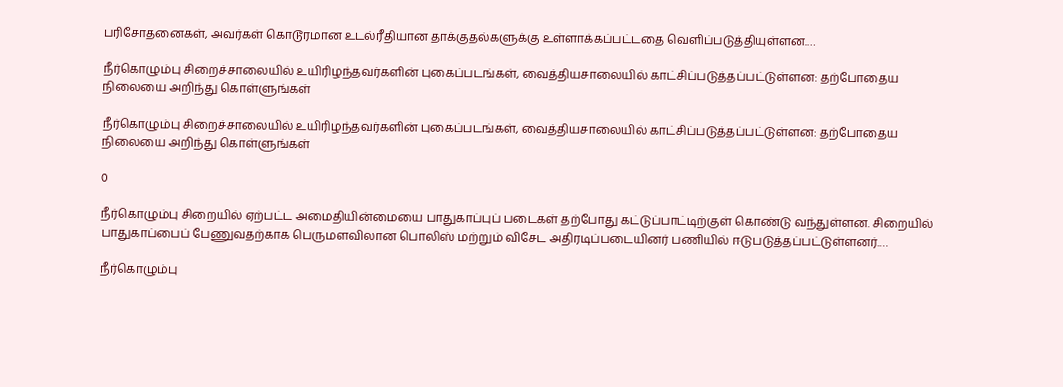பரிசோதனைகள், அவர்கள் கொடூரமான உடல்ரீதியான தாக்குதல்களுக்கு உள்ளாக்கப்பட்டதை வெளிப்படுத்தியுள்ளன.…

நீர்கொழும்பு சிறைச்சாலையில் உயிரிழந்தவர்களின் புகைப்படங்கள், வைத்தியசாலையில் காட்சிப்படுத்தப்பட்டுள்ளன: தற்போதைய நிலையை அறிந்து கொள்ளுங்கள்

நீர்கொழும்பு சிறைச்சாலையில் உயிரிழந்தவர்களின் புகைப்படங்கள், வைத்தியசாலையில் காட்சிப்படுத்தப்பட்டுள்ளன: தற்போதைய நிலையை அறிந்து கொள்ளுங்கள்

0

நீர்கொழும்பு சிறையில் ஏற்பட்ட அமைதியின்மையை பாதுகாப்புப் படைகள் தற்போது கட்டுப்பாட்டிற்குள் கொண்டு வந்துள்ளன. சிறையில் பாதுகாப்பைப் பேணுவதற்காக பெருமளவிலான பொலிஸ் மற்றும் விசேட அதிரடிப்படையினர் பணியில் ஈடுபடுத்தப்பட்டுள்ளனர்.…

நீர்கொழும்பு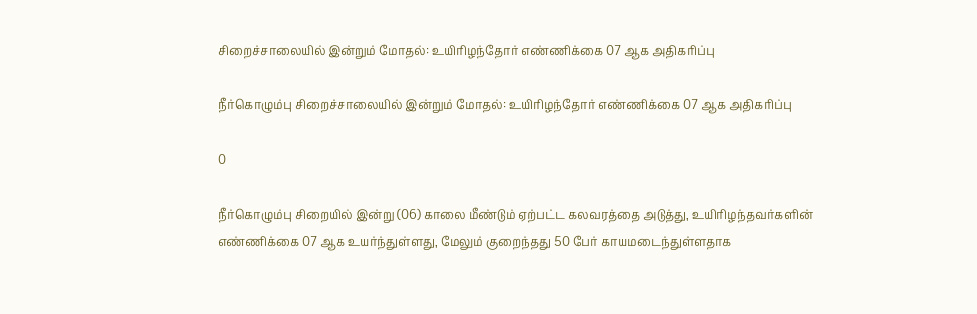சிறைச்சாலையில் இன்றும் மோதல்: உயிரிழந்தோர் எண்ணிக்கை 07 ஆக அதிகரிப்பு

நீர்கொழும்பு சிறைச்சாலையில் இன்றும் மோதல்: உயிரிழந்தோர் எண்ணிக்கை 07 ஆக அதிகரிப்பு

0

நீர்கொழும்பு சிறையில் இன்று (06) காலை மீண்டும் ஏற்பட்ட கலவரத்தை அடுத்து, உயிரிழந்தவர்களின் எண்ணிக்கை 07 ஆக உயர்ந்துள்ளது, மேலும் குறைந்தது 50 பேர் காயமடைந்துள்ளதாக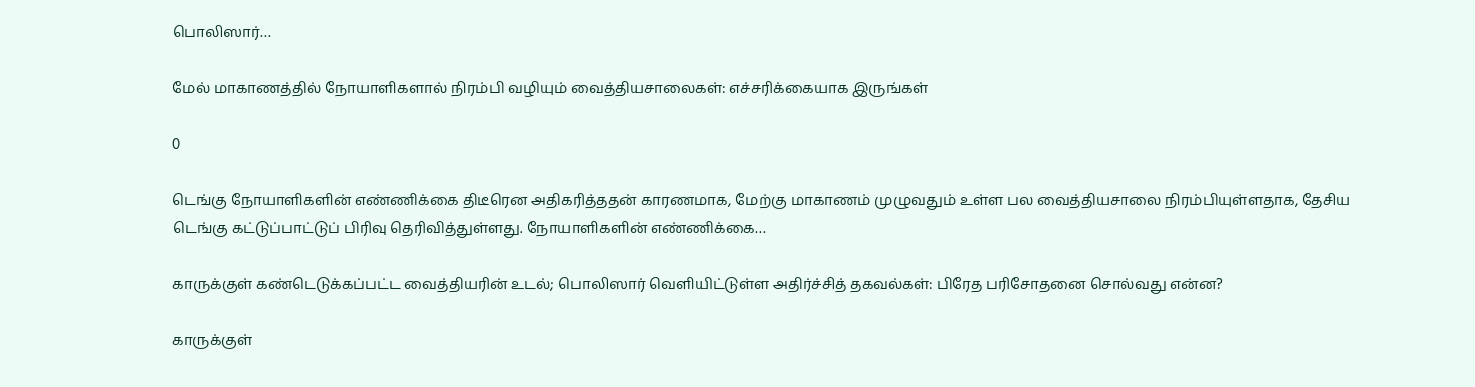பொலிஸார்…

மேல் மாகாணத்தில் நோயாளிகளால் நிரம்பி வழியும் வைத்தியசாலைகள்: எச்சரிக்கையாக இருங்கள்

0

டெங்கு நோயாளிகளின் எண்ணிக்கை திடீரென அதிகரித்ததன் காரணமாக, மேற்கு மாகாணம் முழுவதும் உள்ள பல வைத்தியசாலை நிரம்பியுள்ளதாக, தேசிய டெங்கு கட்டுப்பாட்டுப் பிரிவு தெரிவித்துள்ளது. நோயாளிகளின் எண்ணிக்கை…

காருக்குள் கண்டெடுக்கப்பட்ட வைத்தியரின் உடல்; பொலிஸார் வெளியிட்டுள்ள அதிர்ச்சித் தகவல்கள்: பிரேத பரிசோதனை சொல்வது என்ன?

காருக்குள்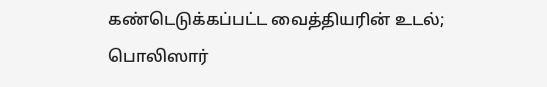கண்டெடுக்கப்பட்ட வைத்தியரின் உடல்; பொலிஸார்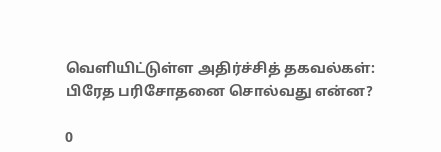வெளியிட்டுள்ள அதிர்ச்சித் தகவல்கள்: பிரேத பரிசோதனை சொல்வது என்ன?

0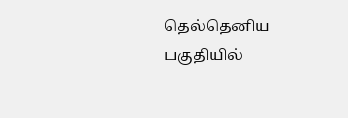தெல்தெனிய பகுதியில்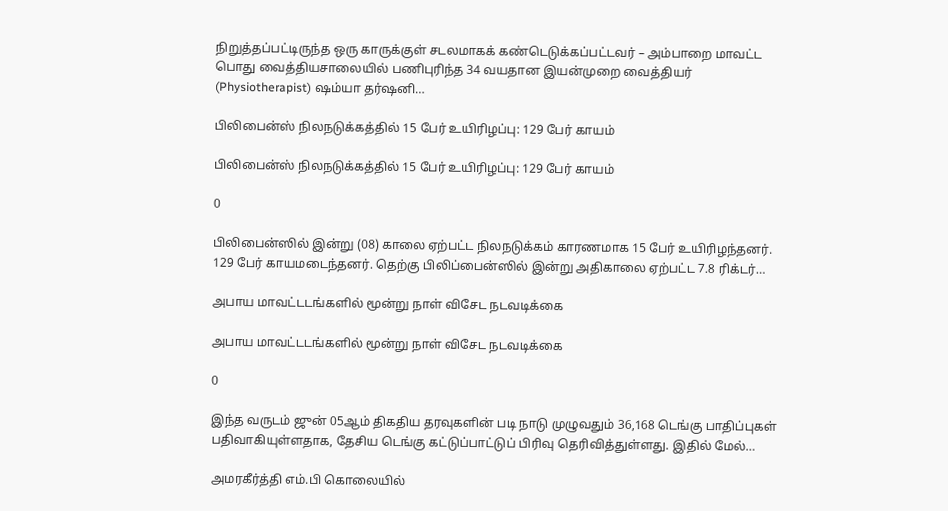நிறுத்தப்பட்டிருந்த ஒரு காருக்குள் சடலமாகக் கண்டெடுக்கப்பட்டவர் – அம்பாறை மாவட்ட பொது வைத்தியசாலையில் பணிபுரிந்த 34 வயதான இயன்முறை வைத்தியர் (Physiotherapist) ஷம்யா தர்ஷனி…

பிலிபைன்ஸ் நிலநடுக்கத்தில் 15 பேர் உயிரிழப்பு: 129 பேர் காயம்

பிலிபைன்ஸ் நிலநடுக்கத்தில் 15 பேர் உயிரிழப்பு: 129 பேர் காயம்

0

பிலிபைன்ஸில் இன்று (08) காலை ஏற்பட்ட நிலநடுக்கம் காரணமாக 15 பேர் உயிரிழந்தனர். 129 பேர் காயமடைந்தனர். தெற்கு பிலிப்பைன்ஸில் இன்று அதிகாலை ஏற்பட்ட 7.8 ரிக்டர்…

அபாய மாவட்டடங்களில் மூன்று நாள் விசேட நடவடிக்கை

அபாய மாவட்டடங்களில் மூன்று நாள் விசேட நடவடிக்கை

0

இந்த வருடம் ஜுன் 05ஆம் திகதிய தரவுகளின் படி நாடு முழுவதும் 36,168 டெங்கு பாதிப்புகள் பதிவாகியுள்ளதாக, தேசிய டெங்கு கட்டுப்பாட்டுப் பிரிவு தெரிவித்துள்ளது. இதில் மேல்…

அமரகீர்த்தி எம்.பி கொலையில்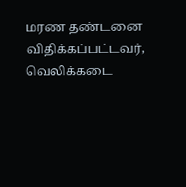மரண தண்டனை விதிக்கப்பட்டவர், வெலிக்கடை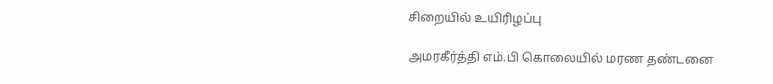சிறையில் உயிரிழப்பு

அமரகீர்த்தி எம்.பி கொலையில் மரண தண்டனை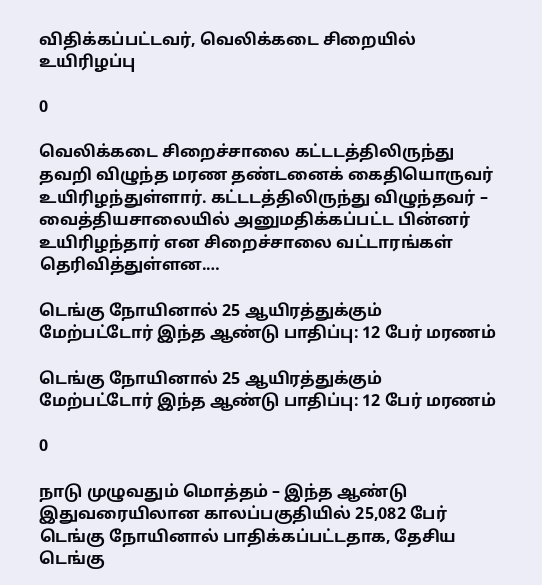விதிக்கப்பட்டவர், வெலிக்கடை சிறையில் உயிரிழப்பு

0

வெலிக்கடை சிறைச்சாலை கட்டடத்திலிருந்து தவறி விழுந்த மரண தண்டனைக் கைதியொருவர் உயிரிழந்துள்ளார். கட்டடத்திலிருந்து விழுந்தவர் – வைத்தியசாலையில் அனுமதிக்கப்பட்ட பின்னர் உயிரிழந்தார் என சிறைச்சாலை வட்டாரங்கள் தெரிவித்துள்ளன.…

டெங்கு நோயினால் 25 ஆயிரத்துக்கும் மேற்பட்டோர் இந்த ஆண்டு பாதிப்பு: 12 பேர் மரணம்

டெங்கு நோயினால் 25 ஆயிரத்துக்கும் மேற்பட்டோர் இந்த ஆண்டு பாதிப்பு: 12 பேர் மரணம்

0

நாடு முழுவதும் மொத்தம் – இந்த ஆண்டு இதுவரையிலான காலப்பகுதியில் 25,082 பேர் டெங்கு நோயினால் பாதிக்கப்பட்டதாக, தேசிய டெங்கு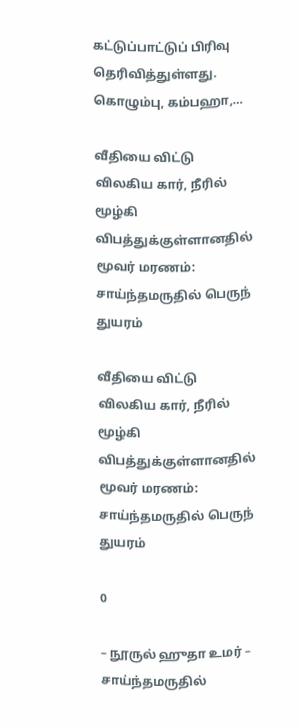கட்டுப்பாட்டுப் பிரிவு தெரிவித்துள்ளது. கொழும்பு, கம்பஹா,…

வீதியை விட்டு விலகிய கார், நீரில் மூழ்கி விபத்துக்குள்ளானதில் மூவர் மரணம்: சாய்ந்தமருதில் பெருந் துயரம்

வீதியை விட்டு விலகிய கார், நீரில் மூழ்கி விபத்துக்குள்ளானதில் மூவர் மரணம்: சாய்ந்தமருதில் பெருந் துயரம்

0

– நூருல் ஹுதா உமர் – சாய்ந்தமருதில்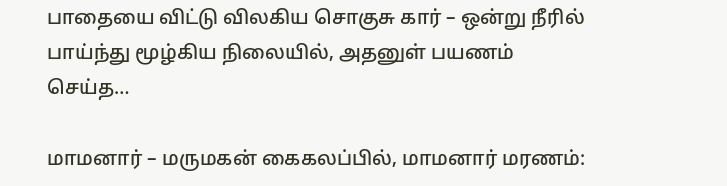பாதையை விட்டு விலகிய சொகுசு கார் – ஒன்று நீரில் பாய்ந்து மூழ்கிய நிலையில், அதனுள் பயணம் செய்த…

மாமனார் – மருமகன் கைகலப்பில், மாமனார் மரணம்: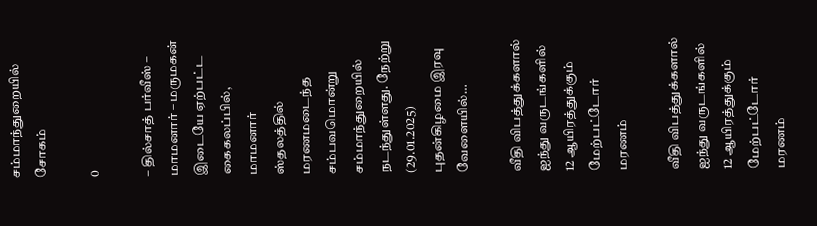சம்மாந்துறையில் சோகம்

0

– தில்சாத் பர்வீஸ் – மாமனார் – மருமகன் இடையே ஏற்பட்ட கைகலப்பில், மாமனார் ஸ்தலத்தில் மரணமடைந்த சம்பவமொன்று சம்மாந்துறையில் நடந்துள்ளது. நேற்று (29.01.2025) புதன்கிழமை இரவு வேளையில்…

வீதி விபத்துக்களால் ஐந்து வருடங்களில் 12 ஆயிரத்துக்கும் மேற்பட்டோர் மரணம்

வீதி விபத்துக்களால் ஐந்து வருடங்களில் 12 ஆயிரத்துக்கும் மேற்பட்டோர் மரணம்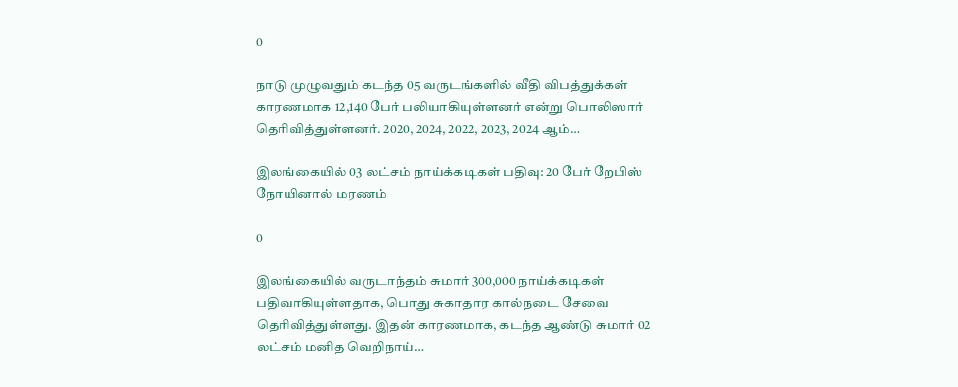0

நாடு முழுவதும் கடந்த 05 வருடங்களில் வீதி விபத்துக்கள் காரணமாக 12,140 பேர் பலியாகியுள்ளனர் என்று பொலிஸார் தெரிவித்துள்ளனர். 2020, 2024, 2022, 2023, 2024 ஆம்…

இலங்கையில் 03 லட்சம் நாய்க்கடிகள் பதிவு: 20 பேர் றேபிஸ் நோயினால் மரணம்

0

இலங்கையில் வருடாந்தம் சுமார் 300,000 நாய்க்கடிகள் பதிவாகியுள்ளதாக, பொது சுகாதார கால்நடை சேவை தெரிவித்துள்ளது. இதன் காரணமாக, கடந்த ஆண்டு சுமார் 02 லட்சம் மனித வெறிநாய்…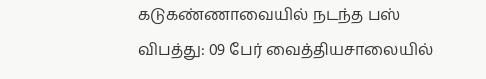கடுகண்ணாவையில் நடந்த பஸ் விபத்து: 09 பேர் வைத்தியசாலையில்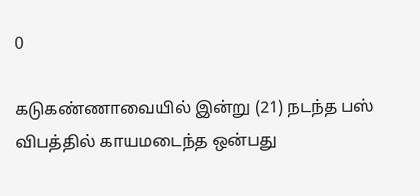0

கடுகண்ணாவையில் இன்று (21) நடந்த பஸ் விபத்தில் காயமடைந்த ஒன்பது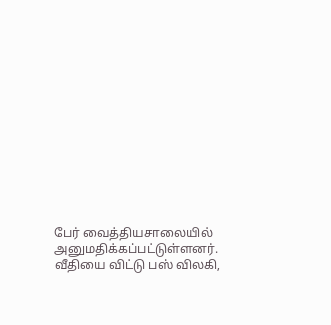பேர் வைத்தியசாலையில் அனுமதிக்கப்பட்டுள்ளனர். வீதியை விட்டு பஸ் விலகி,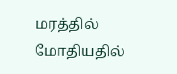மரத்தில் மோதியதில்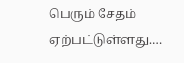பெரும் சேதம் ஏற்பட்டுள்ளது.…